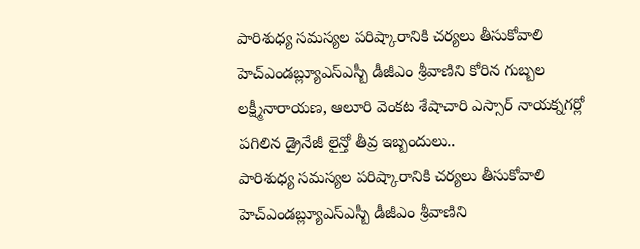పారిశుధ్య సమస్యల పరిష్కారానికి చర్యలు తీసుకోవాలి హెచ్ఎండబ్ల్యూఎస్ఎస్బీ డీజీఎం శ్రీవాణిని కోరిన గుబ్బల లక్ష్మీనారాయణ, ఆలూరి వెంకట శేషాచారి ఎస్సార్ నాయక్నగర్లో పగిలిన డ్రైనేజీ లైన్తో తీవ్ర ఇబ్బందులు..
పారిశుధ్య సమస్యల పరిష్కారానికి చర్యలు తీసుకోవాలి హెచ్ఎండబ్ల్యూఎస్ఎస్బీ డీజీఎం శ్రీవాణిని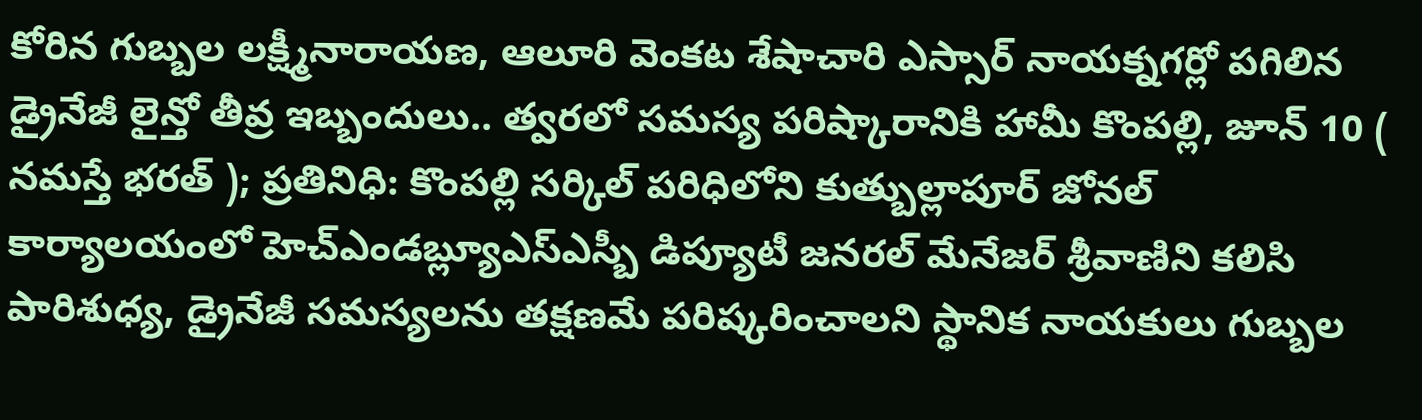కోరిన గుబ్బల లక్ష్మీనారాయణ, ఆలూరి వెంకట శేషాచారి ఎస్సార్ నాయక్నగర్లో పగిలిన డ్రైనేజీ లైన్తో తీవ్ర ఇబ్బందులు.. త్వరలో సమస్య పరిష్కారానికి హామీ కొంపల్లి, జూన్ 10 ( నమస్తే భరత్ ); ప్రతినిధి: కొంపల్లి సర్కిల్ పరిధిలోని కుత్బుల్లాపూర్ జోనల్ కార్యాలయంలో హెచ్ఎండబ్ల్యూఎస్ఎస్బీ డిప్యూటీ జనరల్ మేనేజర్ శ్రీవాణిని కలిసి పారిశుధ్య, డ్రైనేజీ సమస్యలను తక్షణమే పరిష్కరించాలని స్థానిక నాయకులు గుబ్బల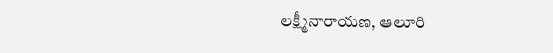లక్ష్మీనారాయణ, ఆలూరి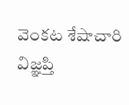వెంకట శేషాచారి విజ్ఞప్తి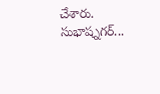చేశారు. సుభాష్నగర్...